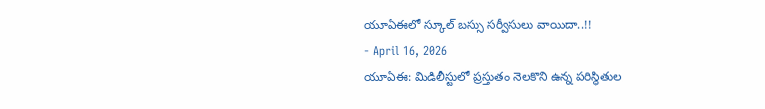యూఏఈలో స్కూల్ బస్సు సర్వీసులు వాయిదా..!!
- April 16, 2026
యూఏఈ: మిడిలీస్టులో ప్రస్తుతం నెలకొని ఉన్న పరిస్థితుల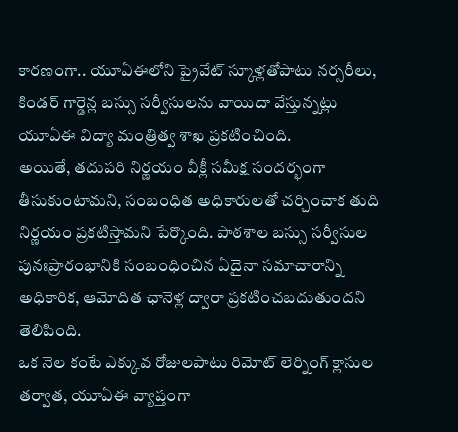కారణంగా.. యూఏఈలోని ప్రైవేట్ స్కూళ్లతోపాటు నర్సరీలు, కిండర్ గార్డెన్ల బస్సు సర్వీసులను వాయిదా వేస్తున్నట్లు యూఏఈ విద్యా మంత్రిత్వ శాఖ ప్రకటించింది.
అయితే, తదుపరి నిర్ణయం వీక్లీ సమీక్ష సందర్భంగా తీసుకుంటామని, సంబంధిత అధికారులతో చర్చించాక తుది నిర్ణయం ప్రకటిస్తామని పేర్కొంది. పాఠశాల బస్సు సర్వీసుల పునఃప్రారంభానికి సంబంధించిన ఏదైనా సమాచారాన్ని అధికారిక, ఆమోదిత ఛానెళ్ల ద్వారా ప్రకటించబదుతుందని తెలిపింది.
ఒక నెల కంటే ఎక్కువ రోజులపాటు రిమోట్ లెర్నింగ్ క్లాసుల తర్వాత, యూఏఈ వ్యాప్తంగా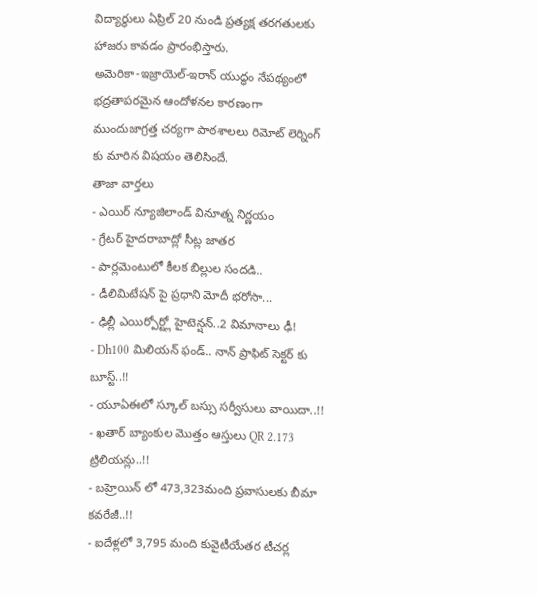విద్యార్థులు ఏప్రిల్ 20 నుండి ప్రత్యక్ష తరగతులకు హాజరు కావడం ప్రారంభిస్తారు.
అమెరికా-ఇజ్రాయెల్-ఇరాన్ యుద్ధం నేపథ్యంలో భద్రతాపరమైన ఆందోళనల కారణంగా ముందుజాగ్రత్త చర్యగా పాఠశాలలు రిమోట్ లెర్నింగ్ కు మారిన విషయం తెలిసిందే.
తాజా వార్తలు
- ఎయిర్ న్యూజిలాండ్ వినూత్న నిర్ణయం
- గ్రేటర్ హైదరాబాద్లో సీట్ల జాతర
- పార్లమెంటులో కీలక బిల్లుల సందడి..
- డీలిమిటేషన్ పై ప్రధాని మోదీ భరోసా...
- ఢిల్లీ ఎయిర్పోర్ట్లో హైటెన్షన్..2 విమానాలు ఢీ!
- Dh100 మిలియన్ ఫండ్.. నాన్ ప్రాఫిట్ సెక్టర్ కు బూస్ట్..!!
- యూఏఈలో స్కూల్ బస్సు సర్వీసులు వాయిదా..!!
- ఖతార్ బ్యాంకుల మొత్తం ఆస్తులు QR 2.173 ట్రిలియన్లు..!!
- బహ్రెయిన్ లో 473,323మంది ప్రవాసులకు బీమా కవరేజీ..!!
- ఐదేళ్లలో 3,795 మంది కువైటీయేతర టీచర్ల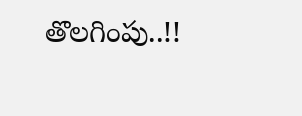తొలగింపు..!!